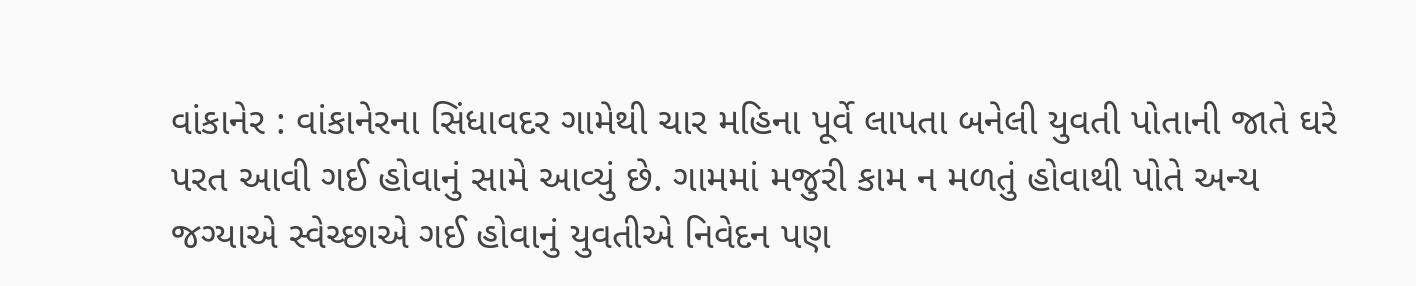વાંકાનેર : વાંકાનેરના સિંધાવદર ગામેથી ચાર મહિના પૂર્વે લાપતા બનેલી યુવતી પોતાની જાતે ઘરે પરત આવી ગઈ હોવાનું સામે આવ્યું છે. ગામમાં મજુરી કામ ન મળતું હોવાથી પોતે અન્ય જગ્યાએ સ્વેચ્છાએ ગઈ હોવાનું યુવતીએ નિવેદન પણ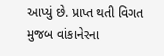આપ્યું છે. પ્રાપ્ત થતી વિગત મુજબ વાંકાનેરના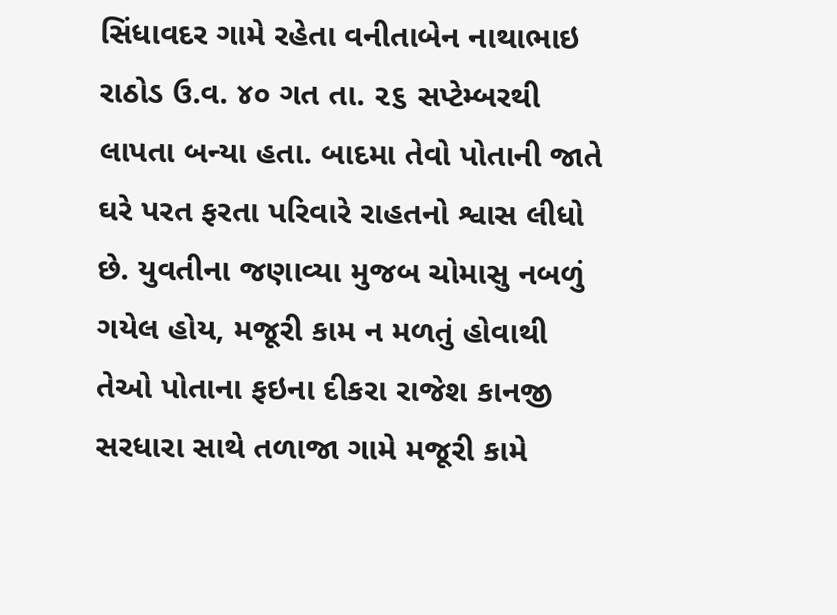સિંધાવદર ગામે રહેતા વનીતાબેન નાથાભાઇ રાઠોડ ઉ.વ. ૪૦ ગત તા. ૨૬ સપ્ટેમ્બરથી લાપતા બન્યા હતા. બાદમા તેવો પોતાની જાતે ઘરે પરત ફરતા પરિવારે રાહતનો શ્વાસ લીધો છે. યુવતીના જણાવ્યા મુજબ ચોમાસુ નબળું ગયેલ હોય, મજૂરી કામ ન મળતું હોવાથી તેઓ પોતાના ફઇના દીકરા રાજેશ કાનજી સરધારા સાથે તળાજા ગામે મજૂરી કામે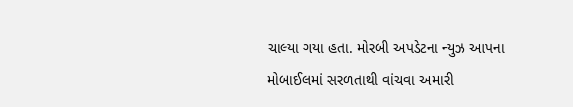ચાલ્યા ગયા હતા. મોરબી અપડેટના ન્યુઝ આપના મોબાઈલમાં સરળતાથી વાંચવા અમારી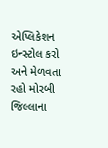એપ્લિકેશન ઇન્સ્ટોલ કરો અને મેળવતા રહો મોરબી જિલ્લાના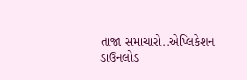તાજા સમાચારો..એપ્લિકેશન ડાઉનલોડ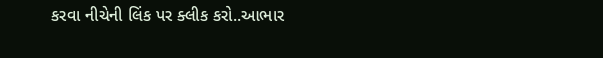કરવા નીચેની લિંક પર ક્લીક કરો..આભાર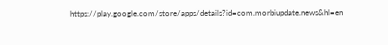https://play.google.com/store/apps/details?id=com.morbiupdate.news&hl=en